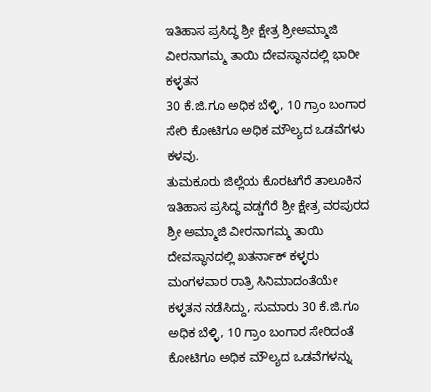ಇತಿಹಾಸ ಪ್ರಸಿದ್ಧ ಶ್ರೀ ಕ್ಷೇತ್ರ ಶ್ರೀಅಮ್ಮಾಜಿ ವೀರನಾಗಮ್ಮ ತಾಯಿ ದೇವಸ್ಥಾನದಲ್ಲಿ ಭಾರೀ ಕಳ್ಳತನ
30 ಕೆ.ಜಿ.ಗೂ ಅಧಿಕ ಬೆಳ್ಳಿ, 10 ಗ್ರಾಂ ಬಂಗಾರ ಸೇರಿ ಕೋಟಿಗೂ ಅಧಿಕ ಮೌಲ್ಯದ ಒಡವೆಗಳು ಕಳವು.
ತುಮಕೂರು ಜಿಲ್ಲೆಯ ಕೊರಟಗೆರೆ ತಾಲೂಕಿನ ಇತಿಹಾಸ ಪ್ರಸಿದ್ಧ ವಡ್ಡಗೆರೆ ಶ್ರೀ ಕ್ಷೇತ್ರ ವರಪುರದ ಶ್ರೀ ಅಮ್ಮಾಜಿ ವೀರನಾಗಮ್ಮ ತಾಯಿ ದೇವಸ್ಥಾನದಲ್ಲಿ ಖತರ್ನಾಕ್ ಕಳ್ಳರು ಮಂಗಳವಾರ ರಾತ್ರಿ ಸಿನಿಮಾದಂತೆಯೇ ಕಳ್ಳತನ ನಡೆಸಿದ್ದು, ಸುಮಾರು 30 ಕೆ.ಜಿ.ಗೂ ಅಧಿಕ ಬೆಳ್ಳಿ, 10 ಗ್ರಾಂ ಬಂಗಾರ ಸೇರಿದಂತೆ ಕೋಟಿಗೂ ಅಧಿಕ ಮೌಲ್ಯದ ಒಡವೆಗಳನ್ನು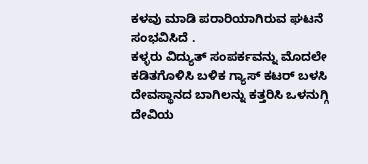ಕಳವು ಮಾಡಿ ಪರಾರಿಯಾಗಿರುವ ಘಟನೆ ಸಂಭವಿಸಿದೆ .
ಕಳ್ಳರು ವಿದ್ಯುತ್ ಸಂಪರ್ಕವನ್ನು ಮೊದಲೇ ಕಡಿತಗೊಳಿಸಿ ಬಳಿಕ ಗ್ಯಾಸ್ ಕಟರ್ ಬಳಸಿ ದೇವಸ್ಥಾನದ ಬಾಗಿಲನ್ನು ಕತ್ತರಿಸಿ ಒಳನುಗ್ಗಿ ದೇವಿಯ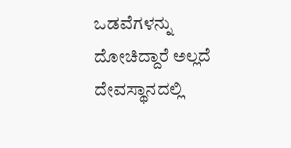ಒಡವೆಗಳನ್ನು ದೋಚಿದ್ದಾರೆ ಅಲ್ಲದೆ ದೇವಸ್ಥಾನದಲ್ಲಿ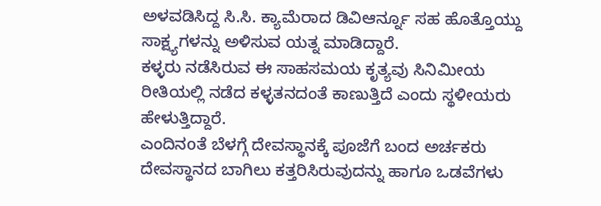ಅಳವಡಿಸಿದ್ದ ಸಿ.ಸಿ. ಕ್ಯಾಮೆರಾದ ಡಿವಿಆರ್ನ್ನೂ ಸಹ ಹೊತ್ತೊಯ್ದು ಸಾಕ್ಷ್ಯಗಳನ್ನು ಅಳಿಸುವ ಯತ್ನ ಮಾಡಿದ್ದಾರೆ.
ಕಳ್ಳರು ನಡೆಸಿರುವ ಈ ಸಾಹಸಮಯ ಕೃತ್ಯವು ಸಿನಿಮೀಯ ರೀತಿಯಲ್ಲಿ ನಡೆದ ಕಳ್ಳತನದಂತೆ ಕಾಣುತ್ತಿದೆ ಎಂದು ಸ್ಥಳೀಯರು ಹೇಳುತ್ತಿದ್ದಾರೆ.
ಎಂದಿನoತೆ ಬೆಳಗ್ಗೆ ದೇವಸ್ಥಾನಕ್ಕೆ ಪೂಜೆಗೆ ಬಂದ ಅರ್ಚಕರು ದೇವಸ್ಥಾನದ ಬಾಗಿಲು ಕತ್ತರಿಸಿರುವುದನ್ನು ಹಾಗೂ ಒಡವೆಗಳು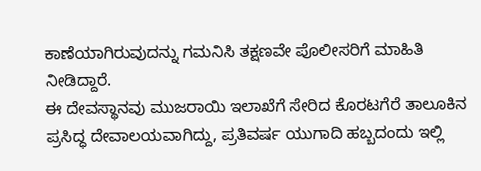ಕಾಣೆಯಾಗಿರುವುದನ್ನು ಗಮನಿಸಿ ತಕ್ಷಣವೇ ಪೊಲೀಸರಿಗೆ ಮಾಹಿತಿ ನೀಡಿದ್ದಾರೆ.
ಈ ದೇವಸ್ಥಾನವು ಮುಜರಾಯಿ ಇಲಾಖೆಗೆ ಸೇರಿದ ಕೊರಟಗೆರೆ ತಾಲೂಕಿನ ಪ್ರಸಿದ್ಧ ದೇವಾಲಯವಾಗಿದ್ದು, ಪ್ರತಿವರ್ಷ ಯುಗಾದಿ ಹಬ್ಬದಂದು ಇಲ್ಲಿ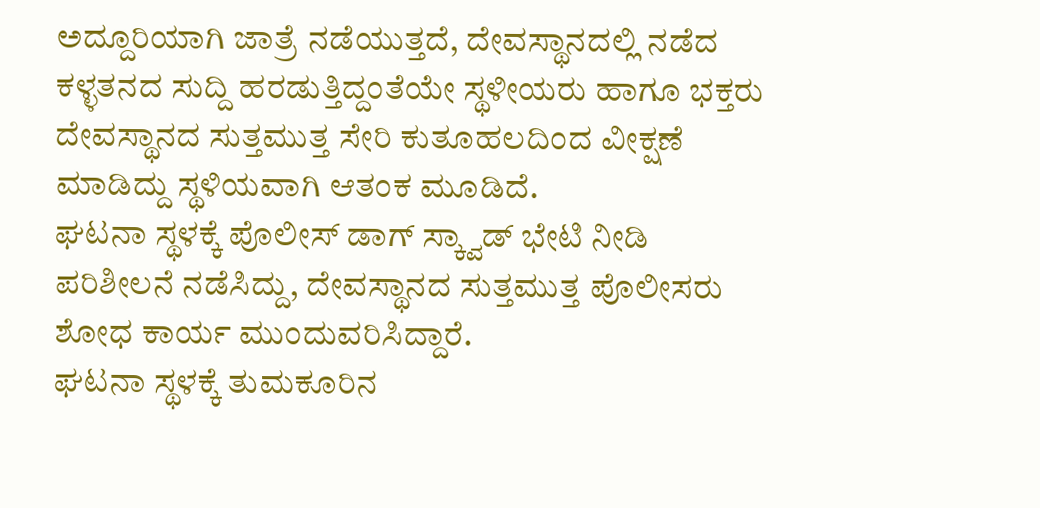ಅದ್ದೂರಿಯಾಗಿ ಜಾತ್ರೆ ನಡೆಯುತ್ತದೆ, ದೇವಸ್ಥಾನದಲ್ಲಿ ನಡೆದ ಕಳ್ಳತನದ ಸುದ್ದಿ ಹರಡುತ್ತಿದ್ದಂತೆಯೇ ಸ್ಥಳೀಯರು ಹಾಗೂ ಭಕ್ತರು ದೇವಸ್ಥಾನದ ಸುತ್ತಮುತ್ತ ಸೇರಿ ಕುತೂಹಲದಿಂದ ವೀಕ್ಷಣೆ ಮಾಡಿದ್ದು ಸ್ಥಳಿಯವಾಗಿ ಆತಂಕ ಮೂಡಿದೆ.
ಘಟನಾ ಸ್ಥಳಕ್ಕೆ ಪೊಲೀಸ್ ಡಾಗ್ ಸ್ಕ್ವಾಡ್ ಭೇಟಿ ನೀಡಿ ಪರಿಶೀಲನೆ ನಡೆಸಿದ್ದು, ದೇವಸ್ಥಾನದ ಸುತ್ತಮುತ್ತ ಪೊಲೀಸರು ಶೋಧ ಕಾರ್ಯ ಮುಂದುವರಿಸಿದ್ದಾರೆ.
ಘಟನಾ ಸ್ಥಳಕ್ಕೆ ತುಮಕೂರಿನ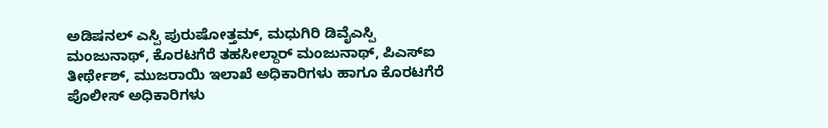ಅಡಿಷನಲ್ ಎಸ್ಪಿ ಪುರುಷೋತ್ತಮ್, ಮಧುಗಿರಿ ಡಿವೈಎಸ್ಪಿ ಮಂಜುನಾಥ್, ಕೊರಟಗೆರೆ ತಹಸೀಲ್ದಾರ್ ಮಂಜುನಾಥ್, ಪಿಎಸ್ಐ ತೀರ್ಥೇಶ್, ಮುಜರಾಯಿ ಇಲಾಖೆ ಅಧಿಕಾರಿಗಳು ಹಾಗೂ ಕೊರಟಗೆರೆ ಪೊಲೀಸ್ ಅಧಿಕಾರಿಗಳು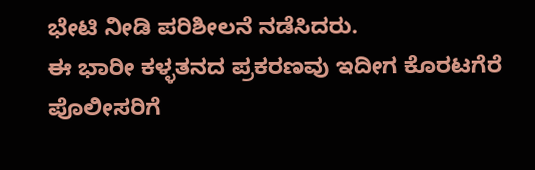ಭೇಟಿ ನೀಡಿ ಪರಿಶೀಲನೆ ನಡೆಸಿದರು.
ಈ ಭಾರೀ ಕಳ್ಳತನದ ಪ್ರಕರಣವು ಇದೀಗ ಕೊರಟಗೆರೆ ಪೊಲೀಸರಿಗೆ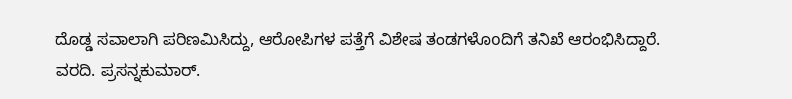ದೊಡ್ಡ ಸವಾಲಾಗಿ ಪರಿಣಮಿಸಿದ್ದು, ಆರೋಪಿಗಳ ಪತ್ತೆಗೆ ವಿಶೇಷ ತಂಡಗಳೊoದಿಗೆ ತನಿಖೆ ಆರಂಭಿಸಿದ್ದಾರೆ.
ವರದಿ. ಪ್ರಸನ್ನಕುಮಾರ್.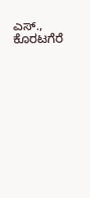ಎಸ್., ಕೊರಟಗೆರೆ